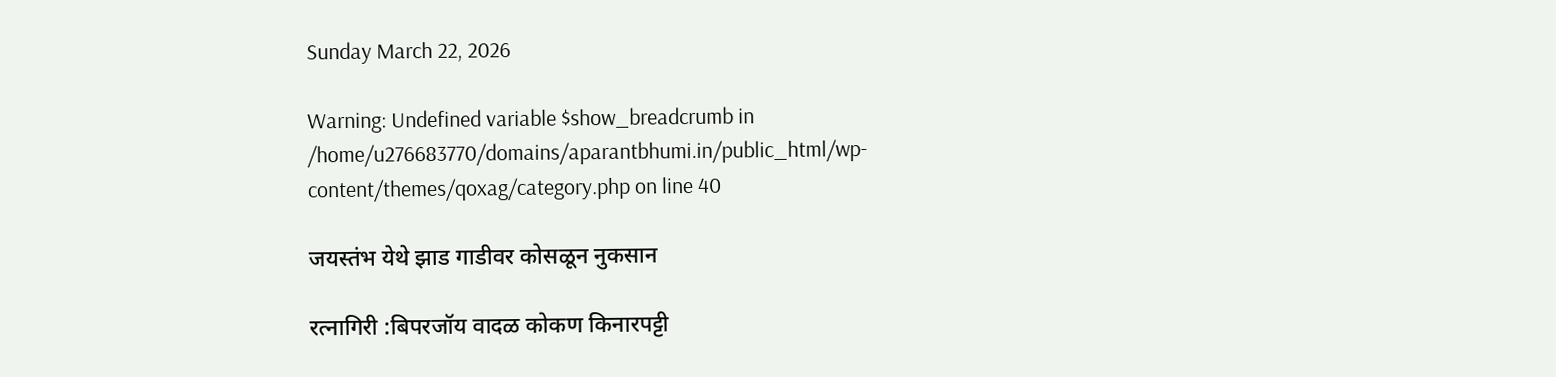Sunday March 22, 2026

Warning: Undefined variable $show_breadcrumb in /home/u276683770/domains/aparantbhumi.in/public_html/wp-content/themes/qoxag/category.php on line 40

जयस्तंभ येथे झाड गाडीवर कोसळून नुकसान

रत्नागिरी :बिपरजॉय वादळ कोकण किनारपट्टी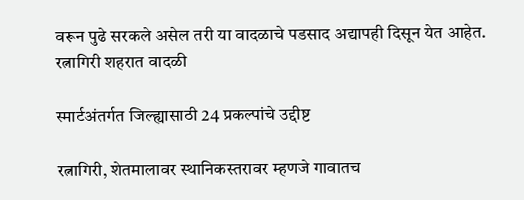वरून पुढे सरकले असेल तरी या वादळाचे पडसाद अद्यापही दिसून येत आहेत. रत्नागिरी शहरात वादळी

स्मार्टअंतर्गत जिल्ह्यासाठी 24 प्रकल्पांचे उद्दीष्ट

रत्नागिरी, शेतमालावर स्थानिकस्तरावर म्हणजे गावातच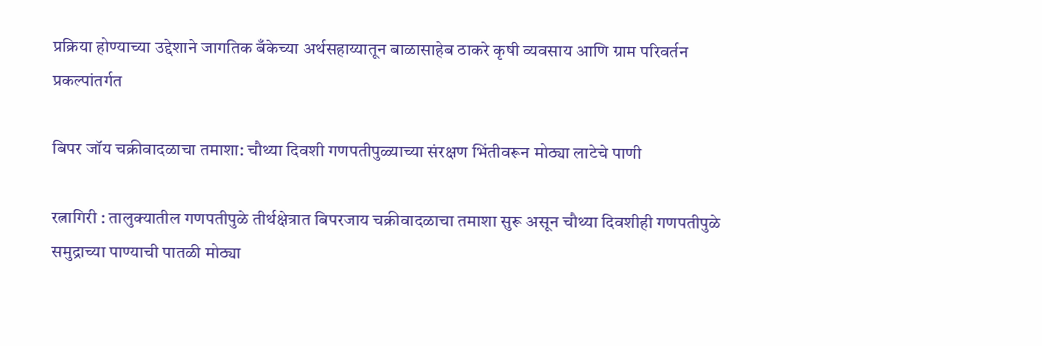प्रक्रिया होण्याच्या उद्देशाने जागतिक बँकेच्या अर्थसहाय्यातून बाळासाहेब ठाकरे कृषी व्यवसाय आणि ग्राम परिवर्तन प्रकल्पांतर्गत

बिपर जॉय चक्रीवादळाचा तमाशा: चौथ्या दिवशी गणपतीपुळ्याच्या संरक्षण भिंतीवरून मोठ्या लाटेचे पाणी

रत्नागिरी : तालुक्यातील गणपतीपुळे तीर्थक्षेत्रात बिपरजाय चक्रीवादळाचा तमाशा सुरू असून चौथ्या दिवशीही गणपतीपुळे समुद्राच्या पाण्याची पातळी मोठ्या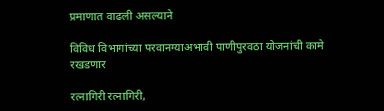प्रमाणात वाढली असल्याने

विविध विभागांच्या परवानग्याअभावी पाणीपुरवठा योजनांची कामे रखडणार

रत्नागिरी रत्नागिरी,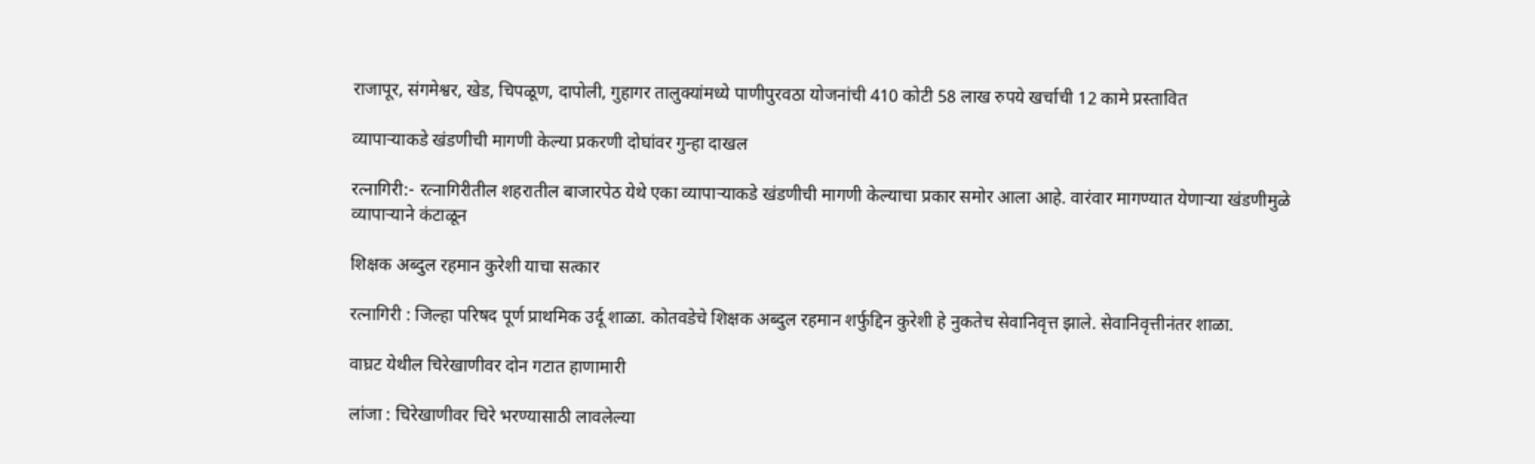राजापूर, संगमेश्वर, खेड, चिपळूण, दापोली, गुहागर तालुक्यांमध्ये पाणीपुरवठा योजनांची 410 कोटी 58 लाख रुपये खर्चाची 12 कामे प्रस्तावित

व्यापाऱ्याकडे खंडणीची मागणी केल्या प्रकरणी दोघांवर गुन्हा दाखल

रत्नागिरी:- रत्नागिरीतील शहरातील बाजारपेठ येथे एका व्यापाऱ्याकडे खंडणीची मागणी केल्याचा प्रकार समोर आला आहे. वारंवार मागण्यात येणाऱ्या खंडणीमुळे व्यापाऱ्याने कंटाळून

शिक्षक अब्दुल रहमान कुरेशी याचा सत्कार

रत्नागिरी : जिल्हा परिषद पूर्ण प्राथमिक उर्दू शाळा. कोतवडेचे शिक्षक अब्दुल रहमान शर्फुद्दिन कुरेशी हे नुकतेच सेवानिवृत्त झाले. सेवानिवृत्तीनंतर शाळा.

वाघ्रट येथील चिरेखाणीवर दोन गटात हाणामारी

लांजा : चिरेखाणीवर चिरे भरण्यासाठी लावलेल्या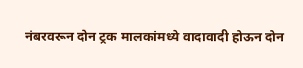नंबरवरून दोन ट्रक मालकांमध्ये वादावादी होऊन दोन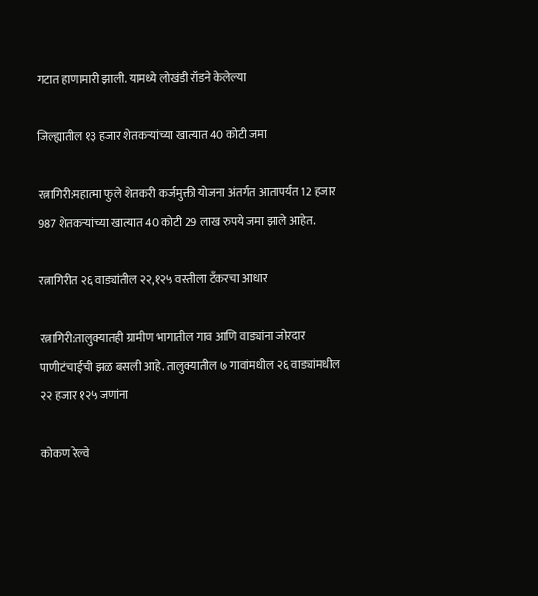गटात हाणामारी झाली. यामध्ये लोखंडी रॉडने केलेल्या

जिल्ह्यातील १३ हजार शेतकऱ्यांच्या खात्यात 40 कोटी जमा

रत्नागिरी:महात्मा फुले शेतकरी कर्जमुक्ती योजना अंतर्गत आतापर्यंत 12 हजार 987 शेतकर्‍यांच्या खात्यात 40 कोटी 29 लाख रुपये जमा झाले आहेत.

रत्नागिरीत २६ वाड्यांतील २२,१२५ वस्तीला टँकरचा आधार

रत्नागिरी:तालुक्यातही ग्रामीण भागातील गाव आणि वाड्यांना जोरदार पाणीटंचाईची झळ बसली आहे. तालुक्यातील ७ गावांमधील २६ वाड्यांमधील २२ हजार १२५ जणांना

कोकण रेल्वे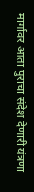मार्गावर आता पुराचा संदेश देणारी यंत्रणा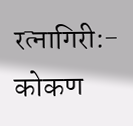रत्नागिरी:- कोकण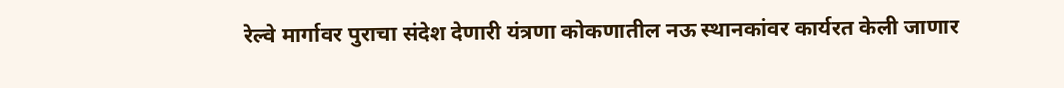रेल्वे मार्गावर पुराचा संदेश देणारी यंत्रणा कोकणातील नऊ स्थानकांवर कार्यरत केली जाणार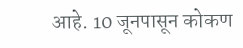आहे. 10 जूनपासून कोकण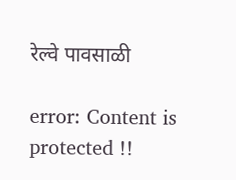रेल्वे पावसाळी

error: Content is protected !!